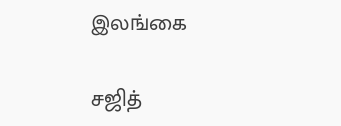இலங்கை

சஜித்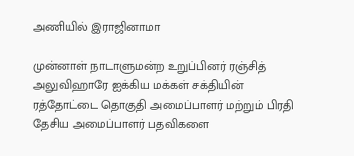அணியில் இராஜினாமா

முன்னாள் நாடாளுமன்ற உறுப்பினர் ரஞ்சித் அலுவிஹாரே ஐக்கிய மக்கள் சக்தியின் ரத்தோட்டை தொகுதி அமைப்பாளர் மற்றும் பிரதி தேசிய அமைப்பாளர் பதவிகளை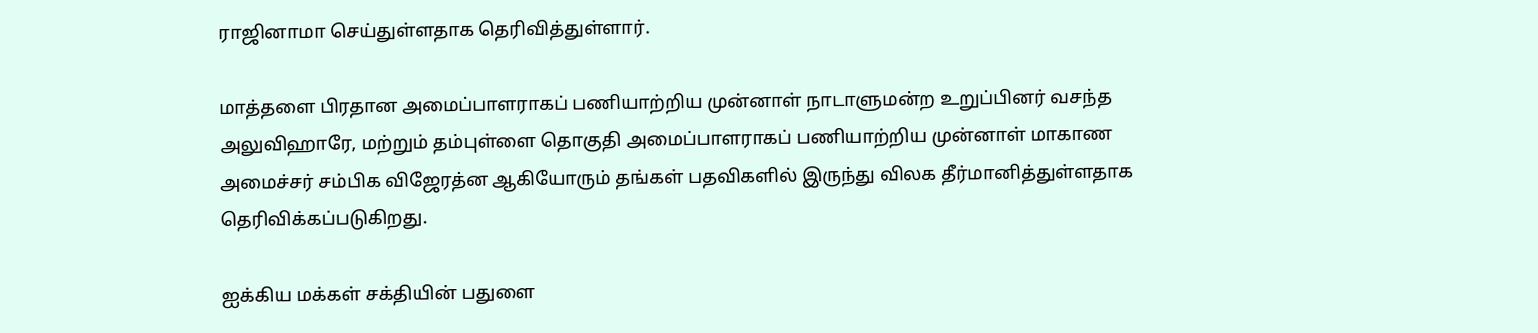ராஜினாமா செய்துள்ளதாக தெரிவித்துள்ளார்.

மாத்தளை பிரதான அமைப்பாளராகப் பணியாற்றிய முன்னாள் நாடாளுமன்ற உறுப்பினர் வசந்த அலுவிஹாரே, மற்றும் தம்புள்ளை தொகுதி அமைப்பாளராகப் பணியாற்றிய முன்னாள் மாகாண அமைச்சர் சம்பிக விஜேரத்ன ஆகியோரும் தங்கள் பதவிகளில் இருந்து விலக தீர்மானித்துள்ளதாக தெரிவிக்கப்படுகிறது.

ஐக்கிய மக்கள் சக்தியின் பதுளை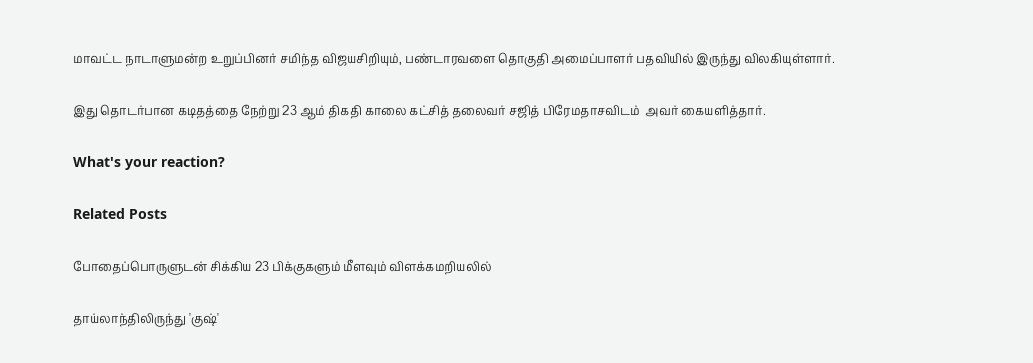மாவட்ட நாடாளுமன்ற உறுப்பினர் சமிந்த விஜயசிறியும், பண்டாரவளை தொகுதி அமைப்பாளர் பதவியில் இருந்து விலகியுள்ளார்.

இது தொடர்பான கடிதத்தை நேற்று 23 ஆம் திகதி காலை கட்சித் தலைவர் சஜித் பிரேமதாசவிடம்  அவர் கையளித்தார்.

What's your reaction?

Related Posts

போதைப்பொருளுடன் சிக்கிய 23 பிக்குகளும் மீளவும் விளக்கமறியலில்

தாய்லாந்திலிருந்து 'குஷ்'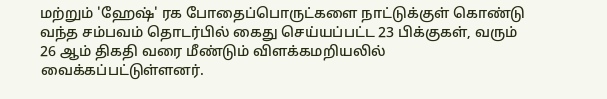மற்றும் 'ஹேஷ்' ரக போதைப்பொருட்களை நாட்டுக்குள் கொண்டு வந்த சம்பவம் தொடர்பில் கைது செய்யப்பட்ட 23 பிக்குகள், வரும் 26 ஆம் திகதி வரை மீண்டும் விளக்கமறியலில் வைக்கப்பட்டுள்ளனர்.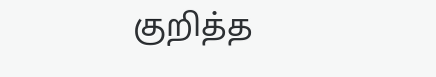குறித்த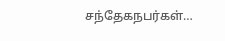சந்தேகநபர்கள்…